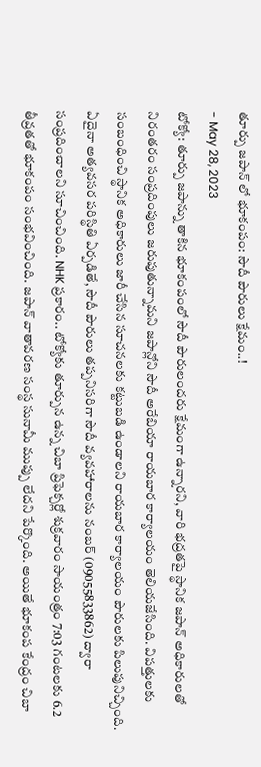తూర్పు జపాన్ లో భూకంపం: సౌదీ పౌరులు క్షేమం..!
- May 28, 2023
టోక్యో: తూర్పు జపాన్ను తాకిన భూకంపంలో సౌదీ పౌరులందరు క్షేమంగా ఉన్నారని, వారి భద్రతపై స్థానిక జపాన్ అధికారులతో నిరంతరం సంప్రదింపులు జరుపుతున్నామని జపాన్లోని సౌదీ అరేబియా రాయబార కార్యాలయం తెలియజేసింది. విపత్తులకు సంబంధించి స్థానిక అధికారులు జారీ చేసిన సూచనలకు కట్టుబడి ఉండాలని రాయబార కార్యాలయం పౌరులకు పిలుపునిచ్చింది. ఏదైనా అత్యవసర పరిస్థితి ఏర్పడితే, సౌదీ పౌరులు తప్పనిసరిగా సౌదీ వ్యవహారాలను నంబర్ (09055833862) ద్వారా సంప్రదించాలని సూచించింది. NHK ప్రకారం.. టోక్యోకు తూర్పున ఉన్న చిబా ప్రిఫెక్చర్లో శుక్రవారం సాయంత్రం 7:03 గంటలకు 6.2 తీవ్రతతో భూకంపం సంభవించింది. జపాన్ వాతావరణ సంస్థ సునామీ ముప్పు లేదని పేర్కొంది. అయితే భూకంప కేంద్రం చిబా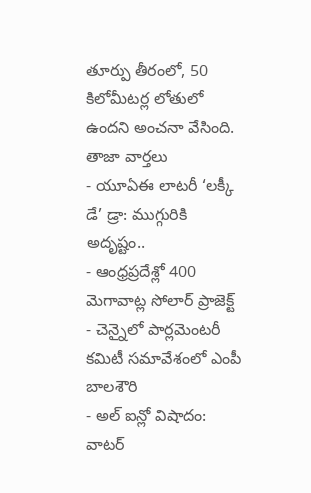తూర్పు తీరంలో, 50 కిలోమీటర్ల లోతులో ఉందని అంచనా వేసింది.
తాజా వార్తలు
- యూఏఈ లాటరీ ‘లక్కీ డే’ డ్రా: ముగ్గురికి అదృష్టం..
- ఆంధ్రప్రదేశ్లో 400 మెగావాట్ల సోలార్ ప్రాజెక్ట్
- చెన్నైలో పార్లమెంటరీ కమిటీ సమావేశంలో ఎంపీ బాలశౌరి
- అల్ ఐన్లో విషాదం: వాటర్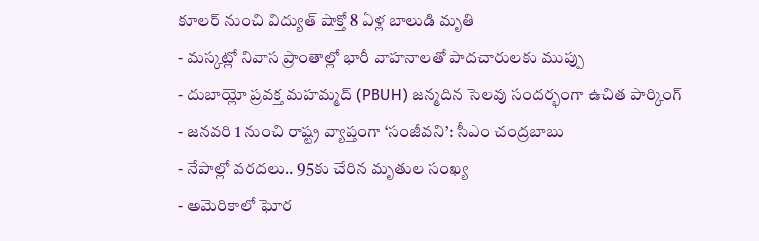కూలర్ నుంచి విద్యుత్ షాక్తో 8 ఏళ్ల బాలుడి మృతి
- మస్కట్లో నివాస ప్రాంతాల్లో భారీ వాహనాలతో పాదచారులకు ముప్పు
- దుబాయ్లో ప్రవక్త మహమ్మద్ (PBUH) జన్మదిన సెలవు సందర్భంగా ఉచిత పార్కింగ్
- జనవరి 1 నుంచి రాష్ట్ర వ్యాప్తంగా ‘సంజీవని’: సీఎం చంద్రబాబు
- నేపాల్లో వరదలు.. 95కు చేరిన మృతుల సంఖ్య
- అమెరికాలో ఘోర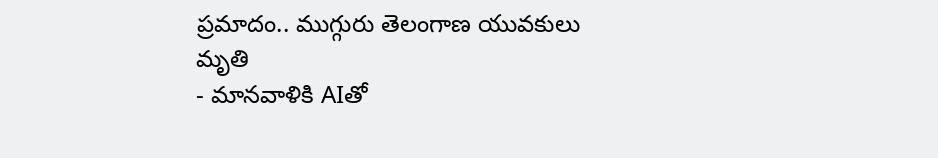ప్రమాదం.. ముగ్గురు తెలంగాణ యువకులు మృతి
- మానవాళికి AIతో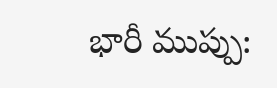భారీ ముప్పు: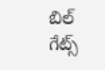బిల్ గేట్స్